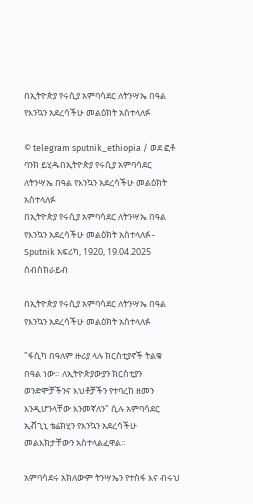በኢትዮጵያ የሩሲያ አምባሳደር ለትንሣኤ በዓል የእንኳን አደረሳችሁ መልዕክት አስተላለፉ

© telegram sputnik_ethiopia / ወደ ፎቶ ባንክ ይሂዱበኢትዮጵያ የሩሲያ አምባሳደር ለትንሣኤ በዓል የእንኳን አደረሳችሁ መልዕክት አስተላለፉ
በኢትዮጵያ የሩሲያ አምባሳደር ለትንሣኤ በዓል የእንኳን አደረሳችሁ መልዕክት አስተላለፉ - Sputnik አፍሪካ, 1920, 19.04.2025
ሰብስክራይብ

በኢትዮጵያ የሩሲያ አምባሳደር ለትንሣኤ በዓል የእንኳን አደረሳችሁ መልዕክት አስተላለፉ

"ፋሲካ በዓለም ዙሪያ ላሉ ክርስቲያኖች ትልቁ በዓል ነው። ለኢትዮጵያውያን ክርስቲያን ወንድሞቻችንና እህቶቻችን የተባረከ ዘመን እንዲሆንላቸው እንመኛለን" ሲሉ አምባሳደር ኢቭጊኒ ቴሬክሂን የእንኳን አደረሳችሁ መልእክታቸውን አስተላልፈዋል።

አምባሳደሩ አክለውም ትንሣኤን የተስፋ እና ብሩህ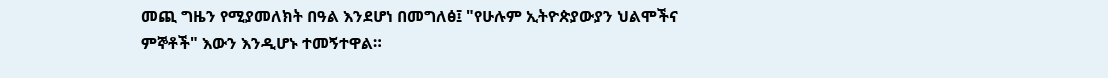መጪ ግዜን የሚያመለክት በዓል እንደሆነ በመግለፅ፤ "የሁሉም ኢትዮጵያውያን ህልሞችና ምኞቶች" እውን እንዲሆኑ ተመኝተዋል።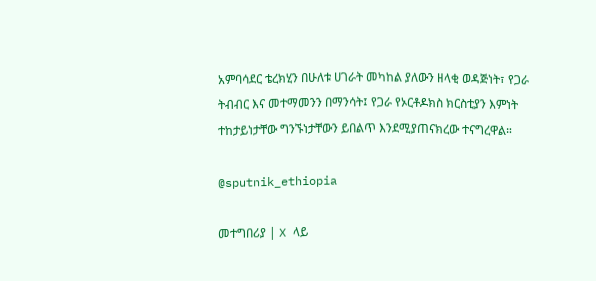አምባሳደር ቴረክሂን በሁለቱ ሀገራት መካከል ያለውን ዘላቂ ወዳጅነት፣ የጋራ ትብብር እና መተማመንን በማንሳት፤ የጋራ የኦርቶዶክስ ክርስቲያን እምነት ተከታይነታቸው ግንኙነታቸውን ይበልጥ እንደሚያጠናክረው ተናግረዋል።

@sputnik_ethiopia

መተግበሪያ | X ላይ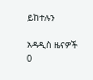ይከተሉን

አዳዲስ ዜናዎች
0